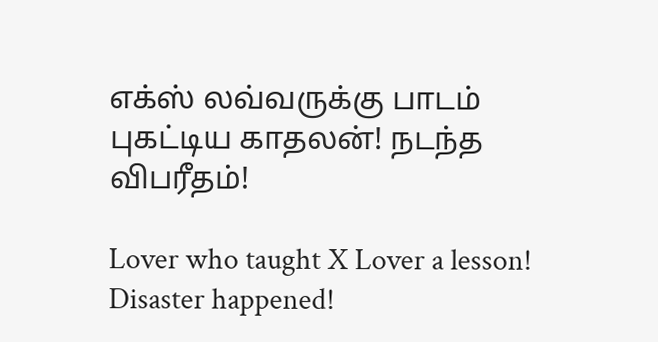எக்ஸ் லவ்வருக்கு பாடம் புகட்டிய காதலன்! நடந்த விபரீதம்!

Lover who taught X Lover a lesson! Disaster happened!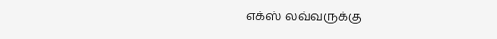எக்ஸ் லவ்வருக்கு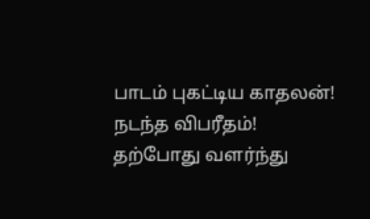பாடம் புகட்டிய காதலன்! நடந்த விபரீதம்! தற்போது வளர்ந்து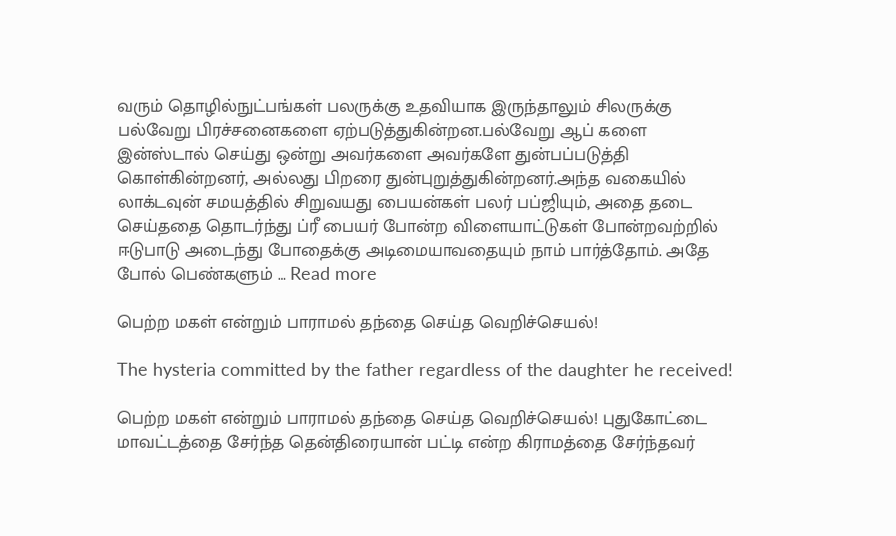வரும் தொழில்நுட்பங்கள் பலருக்கு உதவியாக இருந்தாலும் சிலருக்கு பல்வேறு பிரச்சனைகளை ஏற்படுத்துகின்றன.பல்வேறு ஆப் களை இன்ஸ்டால் செய்து ஒன்று அவர்களை அவர்களே துன்பப்படுத்தி கொள்கின்றனர், அல்லது பிறரை துன்புறுத்துகின்றனர்.அந்த வகையில் லாக்டவுன் சமயத்தில் சிறுவயது பையன்கள் பலர் பப்ஜியும், அதை தடை செய்ததை தொடர்ந்து ப்ரீ பையர் போன்ற விளையாட்டுகள் போன்றவற்றில் ஈடுபாடு அடைந்து போதைக்கு அடிமையாவதையும் நாம் பார்த்தோம். அதே போல் பெண்களும் … Read more

பெற்ற மகள் என்றும் பாராமல் தந்தை செய்த வெறிச்செயல்!

The hysteria committed by the father regardless of the daughter he received!

பெற்ற மகள் என்றும் பாராமல் தந்தை செய்த வெறிச்செயல்! புதுகோட்டை மாவட்டத்தை சேர்ந்த தென்திரையான் பட்டி என்ற கிராமத்தை சேர்ந்தவர்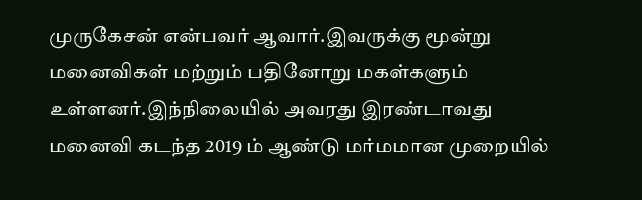முருகேசன் என்பவர் ஆவார்.இவருக்கு மூன்று மனைவிகள் மற்றும் பதினோறு மகள்களும் உள்ளனர்.இந்நிலையில் அவரது இரண்டாவது மனைவி கடந்த 2019 ம் ஆண்டு மர்மமான முறையில்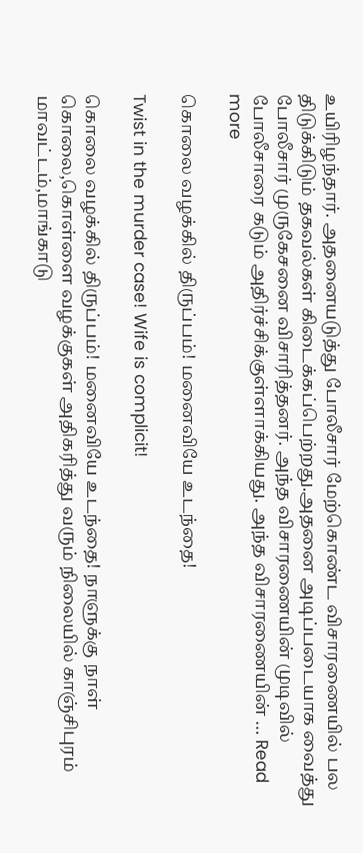உயிரிழந்தார். அதனையடுத்து போலீசார் மேற்கொண்ட விசாரணையில் பல திடுக்கிடும் தகவல்கள் கிடைக்கப்பெற்றது.அதனை அடிப்படையாக வைத்து போலீசார் முருகேசனை விசாரித்தனர். அந்த விசாரணையின் முடிவில் போலீசாரை கடும் அதிர்ச்சிக்குள்ளாக்கியது. அந்த விசாரணையின் … Read more

கொலை வழக்கில் திருப்பம்! மனைவியே உடந்தை!

Twist in the murder case! Wife is complicit!

கொலை வழக்கில் திருப்பம்! மனைவியே உடந்தை! நாளுக்கு நாள் கொலை,கொள்ளை வழக்குகள் அதிகரித்து வரும் நிலையில் காஞ்சிபுரம் மாவட்டம்,மாங்காடு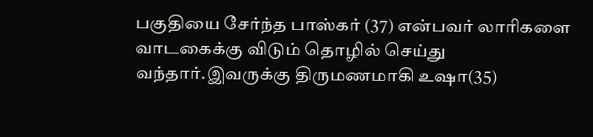பகுதியை சேர்ந்த பாஸ்கர் (37) என்பவர் லாரிகளை வாடகைக்கு விடும் தொழில் செய்து வந்தார்.இவருக்கு திருமணமாகி உஷா(35)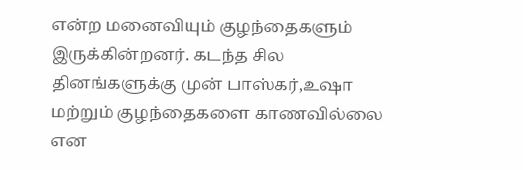என்ற மனைவியும் குழந்தைகளும் இருக்கின்றனர். கடந்த சில தினங்களுக்கு முன் பாஸ்கர்,உஷா மற்றும் குழந்தைகளை காணவில்லை என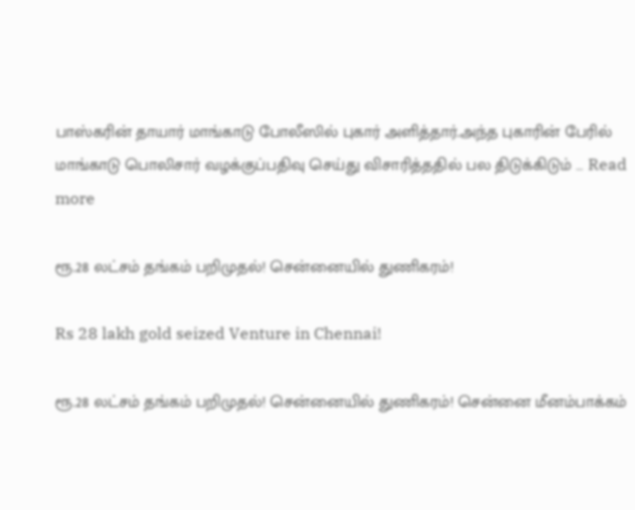பாஸ்கரின் தாயார் மாங்காடு போலீஸில் புகார் அளித்தார்.அந்த புகாரின் பேரில் மாங்காடு பொலிசார் வழக்குப்பதிவு செய்து விசாரித்ததில் பல திடுக்கிடும் … Read more

ரூ.28 லட்சம் தங்கம் பறிமுதல்! சென்னையில் துணிகரம்!

Rs 28 lakh gold seized Venture in Chennai!

ரூ.28 லட்சம் தங்கம் பறிமுதல்! சென்னையில் துணிகரம்! சென்னை மீனம்பாக்கம்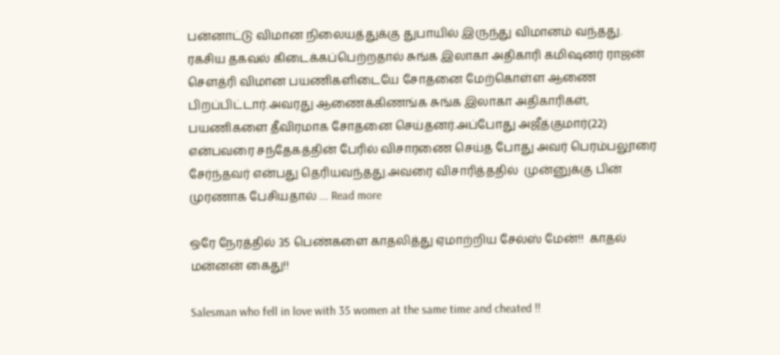பன்னாட்டு விமான நிலையத்துக்கு துபாயில் இருந்து விமானம் வந்தது. ரகசிய தகவல் கிடைக்கப்பெற்றதால் சுங்க இலாகா அதிகாரி கமிஷனர் ராஜன் சௌத்ரி விமான பயணிகளிடையே சோதனை மேற்கொள்ள ஆணை பிறப்பிட்டார்.அவரது ஆணைக்கிணங்க சுங்க இலாகா அதிகாரிகள், பயணிகளை தீவிரமாக சோதனை செய்தனர்.அப்போது அஜீத்குமார்(22)  என்பவரை சந்தேகத்தின் பேரில் விசாரணை செய்த போது அவர் பெரம்பலூரை சேர்ந்தவர் என்பது தெரியவந்தது.அவரை விசாரித்ததில்  முன்னுக்கு பின் முரணாக பேசியதால் … Read more

ஒரே நேரத்தில் 35 பெண்களை காதலித்து ஏமாற்றிய சேல்ஸ் மேன்!!  காதல் மன்னன் கைது!!

Salesman who fell in love with 35 women at the same time and cheated !!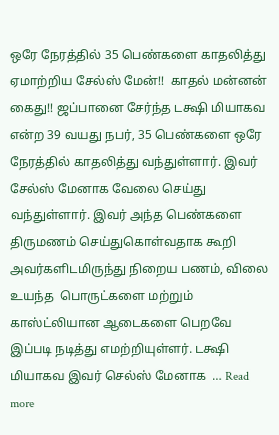ஒரே நேரத்தில் 35 பெண்களை காதலித்து ஏமாற்றிய சேல்ஸ் மேன்!!  காதல் மன்னன் கைது!! ஜப்பானை சேர்ந்த டக்ஷி மியாகவ என்ற 39 வயது நபர், 35 பெண்களை ஒரே நேரத்தில் காதலித்து வந்துள்ளார். இவர் சேல்ஸ் மேனாக வேலை செய்து வந்துள்ளார். இவர் அந்த பெண்களை திருமணம் செய்துகொள்வதாக கூறி அவர்களிடமிருந்து நிறைய பணம், விலை உயந்த  பொருட்களை மற்றும் காஸ்ட்லியான ஆடைகளை பெறவே இப்படி நடித்து எமற்றியுள்ளர். டக்ஷி மியாகவ இவர் செல்ஸ் மேனாக  … Read more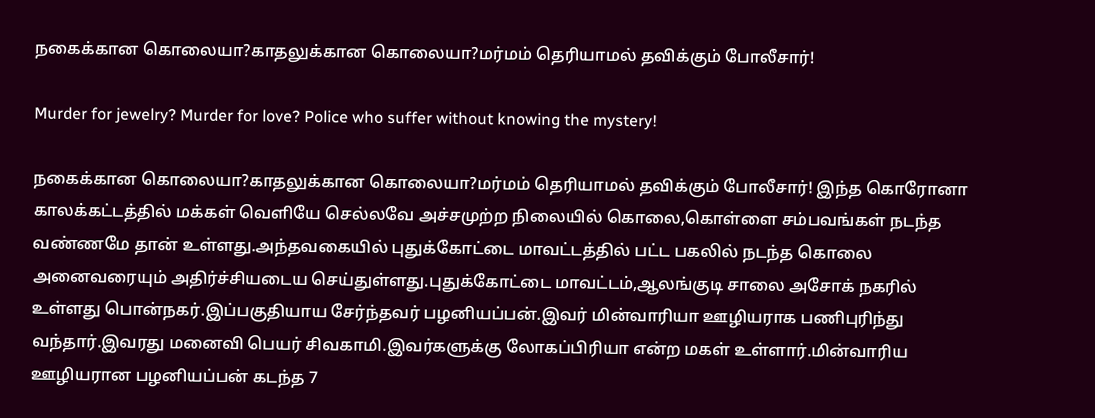நகைக்கான கொலையா?காதலுக்கான கொலையா?மர்மம் தெரியாமல் தவிக்கும் போலீசார்!

Murder for jewelry? Murder for love? Police who suffer without knowing the mystery!

நகைக்கான கொலையா?காதலுக்கான கொலையா?மர்மம் தெரியாமல் தவிக்கும் போலீசார்! இந்த கொரோனா காலக்கட்டத்தில் மக்கள் வெளியே செல்லவே அச்சமுற்ற நிலையில் கொலை,கொள்ளை சம்பவங்கள் நடந்த வண்ணமே தான் உள்ளது.அந்தவகையில் புதுக்கோட்டை மாவட்டத்தில் பட்ட பகலில் நடந்த கொலை அனைவரையும் அதிர்ச்சியடைய செய்துள்ளது.புதுக்கோட்டை மாவட்டம்,ஆலங்குடி சாலை அசோக் நகரில் உள்ளது பொன்நகர்.இப்பகுதியாய சேர்ந்தவர் பழனியப்பன்.இவர் மின்வாரியா ஊழியராக பணிபுரிந்து வந்தார்.இவரது மனைவி பெயர் சிவகாமி.இவர்களுக்கு லோகப்பிரியா என்ற மகள் உள்ளார்.மின்வாரிய ஊழியரான பழனியப்பன் கடந்த 7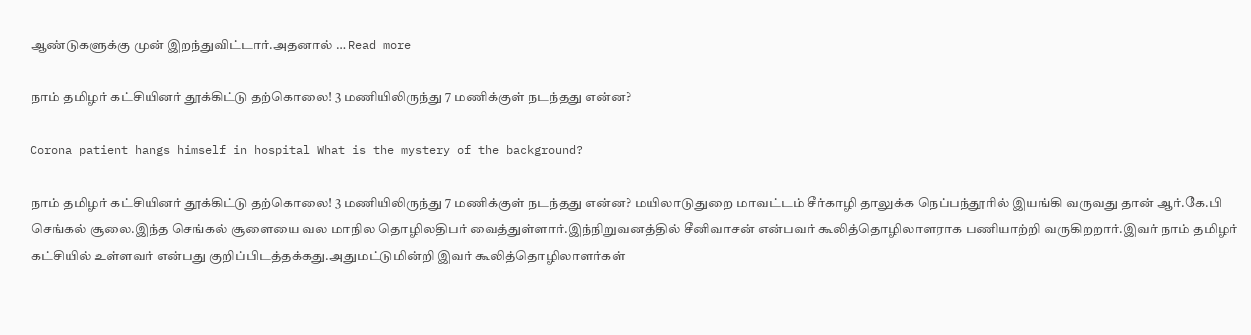ஆண்டுகளுக்கு முன் இறந்துவிட்டார்.அதனால் … Read more

நாம் தமிழர் கட்சியினர் தூக்கிட்டு தற்கொலை! 3 மணியிலிருந்து 7 மணிக்குள் நடந்தது என்ன?

Corona patient hangs himself in hospital What is the mystery of the background?

நாம் தமிழர் கட்சியினர் தூக்கிட்டு தற்கொலை! 3 மணியிலிருந்து 7 மணிக்குள் நடந்தது என்ன? மயிலாடுதுறை மாவட்டம் சீர்காழி தாலுக்க நெப்பந்தூரில் இயங்கி வருவது தான் ஆர்.கே.பி செங்கல் சூலை.இந்த செங்கல் சூளையை வல மாநில தொழிலதிபர் வைத்துள்ளார்.இந்நிறுவனத்தில் சீனிவாசன் என்பவர் கூலித்தொழிலாளராக பணியாற்றி வருகிறறார்.இவர் நாம் தமிழர் கட்சியில் உள்ளவர் என்பது குறிப்பிடத்தக்கது.அதுமட்டுமின்றி இவர் கூலித்தொழிலாளர்கள்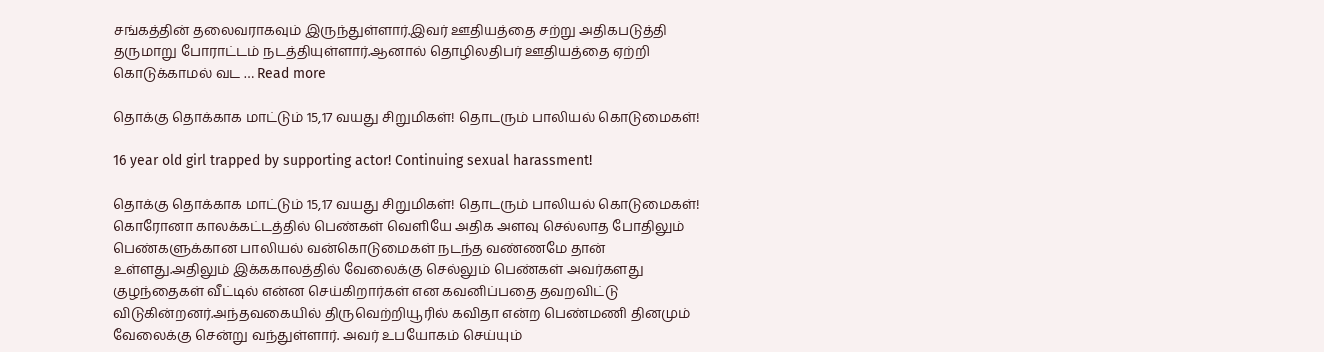சங்கத்தின் தலைவராகவும் இருந்துள்ளார்.இவர் ஊதியத்தை சற்று அதிகபடுத்தி தருமாறு போராட்டம் நடத்தியுள்ளார்.ஆனால் தொழிலதிபர் ஊதியத்தை ஏற்றி கொடுக்காமல் வட … Read more

தொக்கு தொக்காக மாட்டும் 15,17 வயது சிறுமிகள்! தொடரும் பாலியல் கொடுமைகள்!

16 year old girl trapped by supporting actor! Continuing sexual harassment!

தொக்கு தொக்காக மாட்டும் 15,17 வயது சிறுமிகள்! தொடரும் பாலியல் கொடுமைகள்! கொரோனா காலக்கட்டத்தில் பெண்கள் வெளியே அதிக அளவு செல்லாத போதிலும் பெண்களுக்கான பாலியல் வன்கொடுமைகள் நடந்த வண்ணமே தான் உள்ளது.அதிலும் இக்ககாலத்தில் வேலைக்கு செல்லும் பெண்கள் அவர்களது குழந்தைகள் வீட்டில் என்ன செய்கிறார்கள் என கவனிப்பதை தவறவிட்டு விடுகின்றனர்.அந்தவகையில் திருவெற்றியூரில் கவிதா என்ற பெண்மணி தினமும் வேலைக்கு சென்று வந்துள்ளார். அவர் உபயோகம் செய்யும்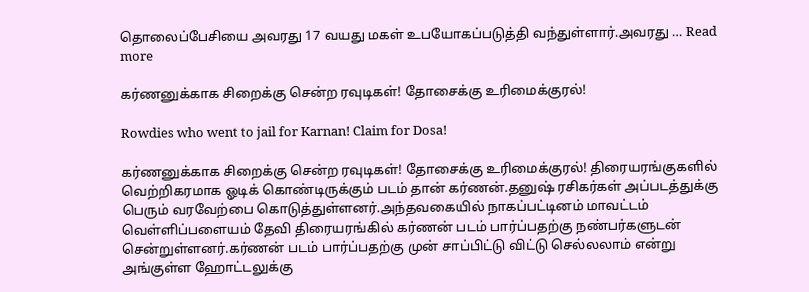தொலைப்பேசியை அவரது 17 வயது மகள் உபயோகப்படுத்தி வந்துள்ளார்.அவரது … Read more

கர்ணனுக்காக சிறைக்கு சென்ற ரவுடிகள்! தோசைக்கு உரிமைக்குரல்!

Rowdies who went to jail for Karnan! Claim for Dosa!

கர்ணனுக்காக சிறைக்கு சென்ற ரவுடிகள்! தோசைக்கு உரிமைக்குரல்! திரையரங்குகளில் வெற்றிகரமாக ஓடிக் கொண்டிருக்கும் படம் தான் கர்ணன்.தனுஷ் ரசிகர்கள் அப்படத்துக்கு பெரும் வரவேற்பை கொடுத்துள்ளனர்.அந்தவகையில் நாகப்பட்டினம் மாவட்டம் வெள்ளிப்பளையம் தேவி திரையரங்கில் கர்ணன் படம் பார்ப்பதற்கு நண்பர்களுடன் சென்றுள்ளனர்.கர்ணன் படம் பார்ப்பதற்கு முன் சாப்பிட்டு விட்டு செல்லலாம் என்று அங்குள்ள ஹோட்டலுக்கு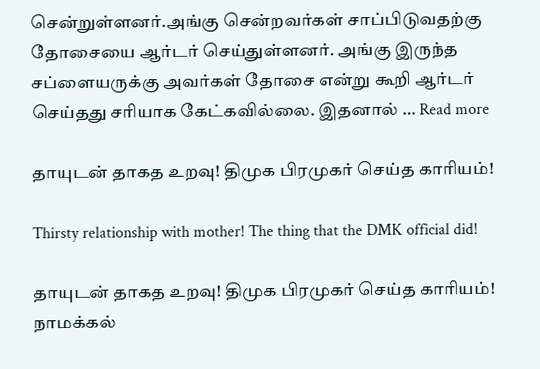சென்றுள்ளனர்.அங்கு சென்றவர்கள் சாப்பிடுவதற்கு தோசையை ஆர்டர் செய்துள்ளனர். அங்கு இருந்த சப்ளையருக்கு அவர்கள் தோசை என்று கூறி ஆர்டர் செய்தது சரியாக கேட்கவில்லை. இதனால் … Read more

தாயுடன் தாகத உறவு! திமுக பிரமுகர் செய்த காரியம்!

Thirsty relationship with mother! The thing that the DMK official did!

தாயுடன் தாகத உறவு! திமுக பிரமுகர் செய்த காரியம்! நாமக்கல்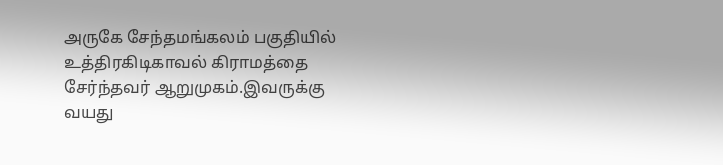அருகே சேந்தமங்கலம் பகுதியில் உத்திரகிடிகாவல் கிராமத்தை சேர்ந்தவர் ஆறுமுகம்.இவருக்கு வயது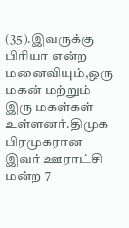(35).இவருக்கு பிரியா என்ற மனைவியும்,ஒரு மகன் மற்றும் இரு மகள்கள் உள்ளனர்.திமுக பிரமுகரான இவர் ஊராட்சி மன்ற 7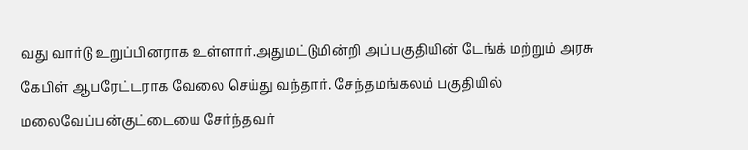வது வார்டு உறுப்பினராக உள்ளார்.அதுமட்டுமின்றி அப்பகுதியின் டேங்க் மற்றும் அரசு கேபிள் ஆபரேட்டராக வேலை செய்து வந்தார். சேந்தமங்கலம் பகுதியில் மலைவேப்பன்குட்டையை சேர்ந்தவர்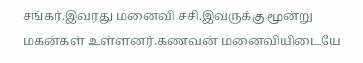சங்கர்.இவரது மனைவி சசி.இவருக்கு மூன்று மகன்கள் உள்ளனர்.கணவன் மனைவியிடையே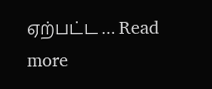ஏற்பட்ட … Read more